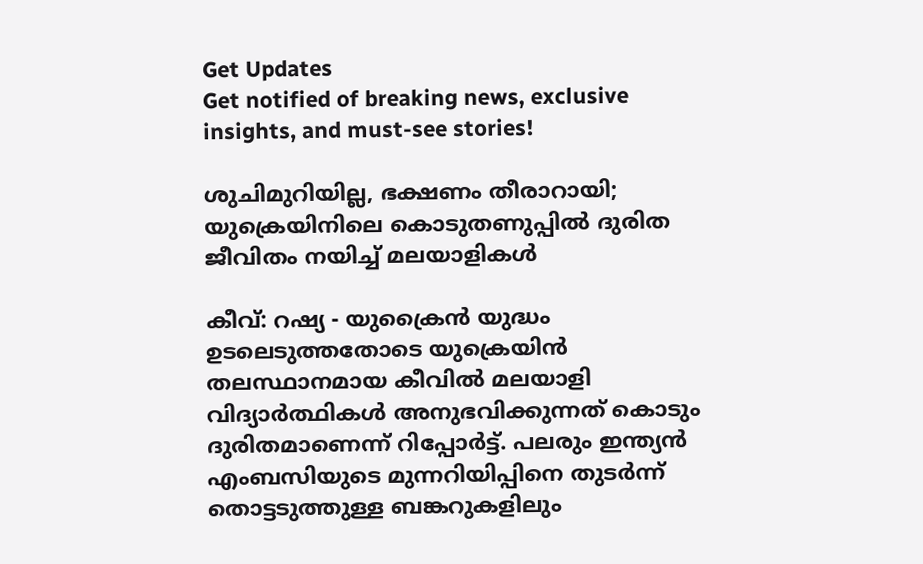Get Updates
Get notified of breaking news, exclusive insights, and must-see stories!

ശുചിമുറിയില്ല, ഭക്ഷണം തീരാറായി; യുക്രെയിനിലെ കൊടുതണുപ്പില്‍ ദുരിത ജീവിതം നയിച്ച് മലയാളികള്‍

കീവ്: റഷ്യ - യുക്രൈന്‍ യുദ്ധം ഉടലെടുത്തതോടെ യുക്രെയിന്‍ തലസ്ഥാനമായ കീവില്‍ മലയാളി വിദ്യാര്‍ത്ഥികള്‍ അനുഭവിക്കുന്നത് കൊടും ദുരിതമാണെന്ന് റിപ്പോര്‍ട്ട്. പലരും ഇന്ത്യന്‍ എംബസിയുടെ മുന്നറിയിപ്പിനെ തുടര്‍ന്ന് തൊട്ടടുത്തുള്ള ബങ്കറുകളിലും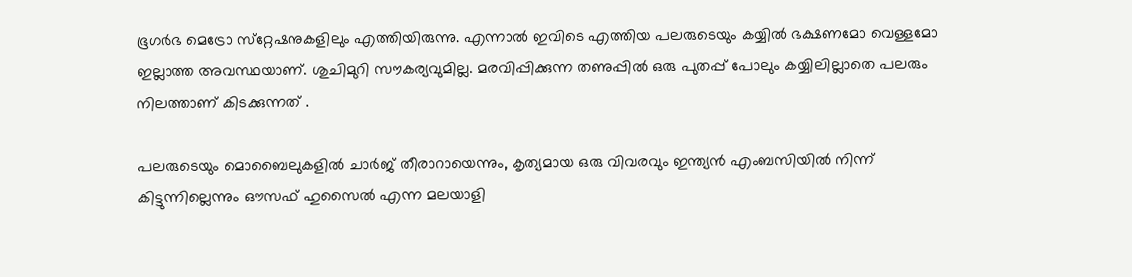ഭൂഗര്‍ഭ മെട്രോ സ്‌റ്റേഷനുകളിലും എത്തിയിരുന്നു. എന്നാല്‍ ഇവിടെ എത്തിയ പലരുടെയും കയ്യില്‍ ഭക്ഷണമോ വെള്ളമോ ഇല്ലാത്ത അവസ്ഥയാണ്. ശുചിമുറി സൗകര്യവുമില്ല. മരവിപ്പിക്കുന്ന തണുപ്പില്‍ ഒരു പുതപ്പ് പോലും കയ്യിലില്ലാതെ പലരും നിലത്താണ് കിടക്കുന്നത് .

പലരുടെയും മൊബൈലുകളില്‍ ചാര്‍ജ് തീരാറായെന്നും, കൃത്യമായ ഒരു വിവരവും ഇന്ത്യന്‍ എംബസിയില്‍ നിന്ന് കിട്ടുന്നില്ലെന്നും ഔസഫ് ഹുസൈല്‍ എന്ന മലയാളി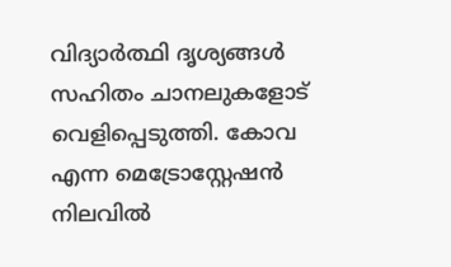വിദ്യാര്‍ത്ഥി ദൃശ്യങ്ങള്‍ സഹിതം ചാനലുകളോട് വെളിപ്പെടുത്തി. കോവ എന്ന മെട്രോസ്റ്റേഷന്‍ നിലവില്‍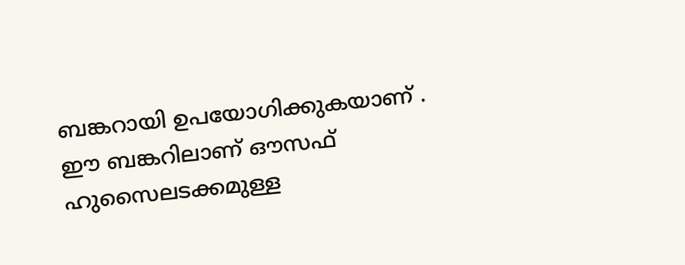ബങ്കറായി ഉപയോഗിക്കുകയാണ് . ഈ ബങ്കറിലാണ് ഔസഫ് ഹുസൈലടക്കമുള്ള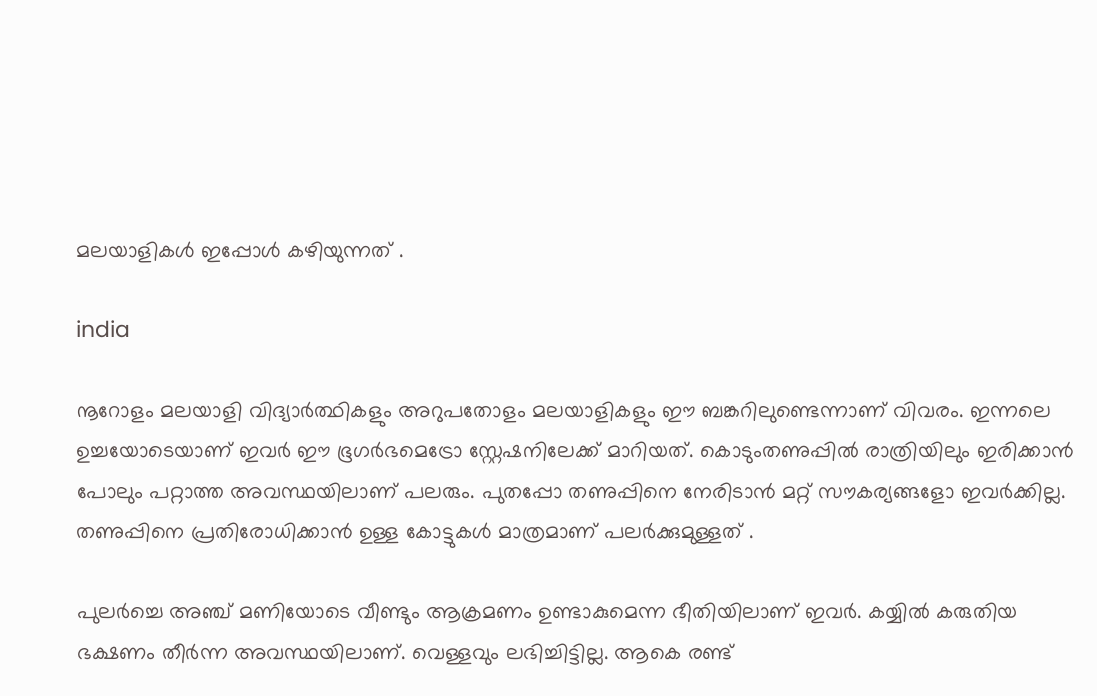മലയാളികള്‍ ഇപ്പോള്‍ കഴിയുന്നത് .

india

നൂറോളം മലയാളി വിദ്യാര്‍ത്ഥികളും അറുപതോളം മലയാളികളും ഈ ബങ്കറിലുണ്ടെന്നാണ് വിവരം. ഇന്നലെ ഉച്ചയോടെയാണ് ഇവര്‍ ഈ ഭൂഗര്‍ഭമെട്രോ സ്റ്റേഷനിലേക്ക് മാറിയത്. കൊടുംതണുപ്പില്‍ രാത്രിയിലും ഇരിക്കാന്‍ പോലും പറ്റാത്ത അവസ്ഥയിലാണ് പലരും. പുതപ്പോ തണുപ്പിനെ നേരിടാന്‍ മറ്റ് സൗകര്യങ്ങളോ ഇവര്‍ക്കില്ല. തണുപ്പിനെ പ്രതിരോധിക്കാന്‍ ഉള്ള കോട്ടുകള്‍ മാത്രമാണ് പലര്‍ക്കുമുള്ളത് .

പുലര്‍ച്ചെ അഞ്ച് മണിയോടെ വീണ്ടും ആക്രമണം ഉണ്ടാകുമെന്ന ഭീതിയിലാണ് ഇവര്‍. കയ്യില്‍ കരുതിയ ഭക്ഷണം തീര്‍ന്ന അവസ്ഥയിലാണ്. വെള്ളവും ലഭിച്ചിട്ടില്ല. ആകെ രണ്ട്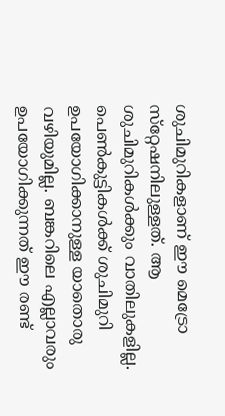ശുചിമുറികളാണ് ഈ മെട്രോ സ്‌റ്റേഷനിലുള്ളത്. ആ ശുചിമുറികള്‍ക്കും വാതിലുകളില്ല. പെണ്‍കുട്ടികള്‍ക്ക് ശുചിമുറി ഉപയോഗിക്കാനുള്ള യാതൊരു വഴിയുമില്ല. ബങ്കറിലെ എല്ലാവരും ഉപയോഗിക്കുന്നത് ഈ രണ്ട്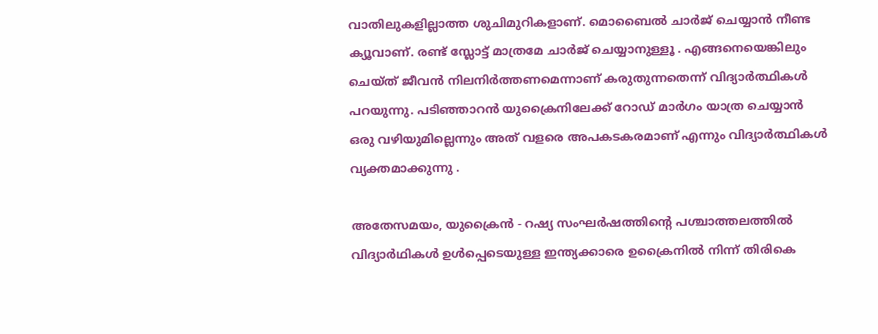വാതിലുകളില്ലാത്ത ശുചിമുറികളാണ്. മൊബൈല്‍ ചാര്‍ജ് ചെയ്യാന്‍ നീണ്ട ക്യൂവാണ്. രണ്ട് സ്ലോട്ട് മാത്രമേ ചാര്‍ജ് ചെയ്യാനുള്ളൂ . എങ്ങനെയെങ്കിലും ചെയ്ത് ജീവന്‍ നിലനിര്‍ത്തണമെന്നാണ് കരുതുന്നതെന്ന് വിദ്യാര്‍ത്ഥികള്‍ പറയുന്നു. പടിഞ്ഞാറന്‍ യുക്രൈനിലേക്ക് റോഡ് മാര്‍ഗം യാത്ര ചെയ്യാന്‍ ഒരു വഴിയുമില്ലെന്നും അത് വളരെ അപകടകരമാണ് എന്നും വിദ്യാര്‍ത്ഥികള്‍ വ്യക്തമാക്കുന്നു .

അതേസമയം, യുക്രൈന്‍ - റഷ്യ സംഘര്‍ഷത്തിന്റെ പശ്ചാത്തലത്തില്‍ വിദ്യാര്‍ഥികള്‍ ഉള്‍പ്പെടെയുള്ള ഇന്ത്യക്കാരെ ഉക്രൈനില്‍ നിന്ന് തിരികെ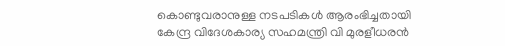കൊണ്ടുവരാനുള്ള നടപടികള്‍ ആരംഭിച്ചതായി കേന്ദ്ര വിദേശകാര്യ സഹമന്ത്രി വി മുരളീധരന്‍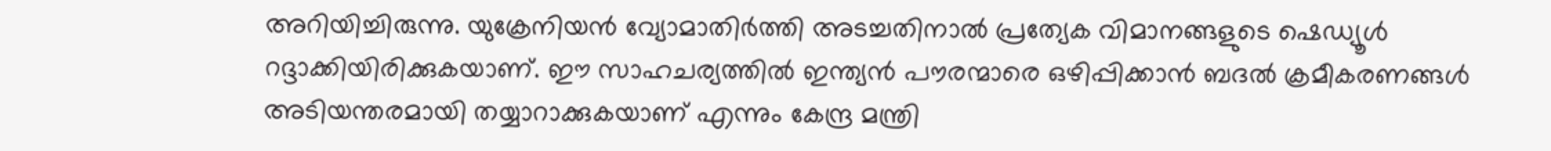അറിയിച്ചിരുന്നു. യുക്രേനിയന്‍ വ്യോമാതിര്‍ത്തി അടച്ചതിനാല്‍ പ്രത്യേക വിമാനങ്ങളുടെ ഷെഡ്യൂള്‍ റദ്ദാക്കിയിരിക്കുകയാണ്. ഈ സാഹചര്യത്തില്‍ ഇന്ത്യന്‍ പൗരന്മാരെ ഒഴിപ്പിക്കാന്‍ ബദല്‍ ക്രമീകരണങ്ങള്‍ അടിയന്തരമായി തയ്യാറാക്കുകയാണ് എന്നും കേന്ദ്ര മന്ത്രി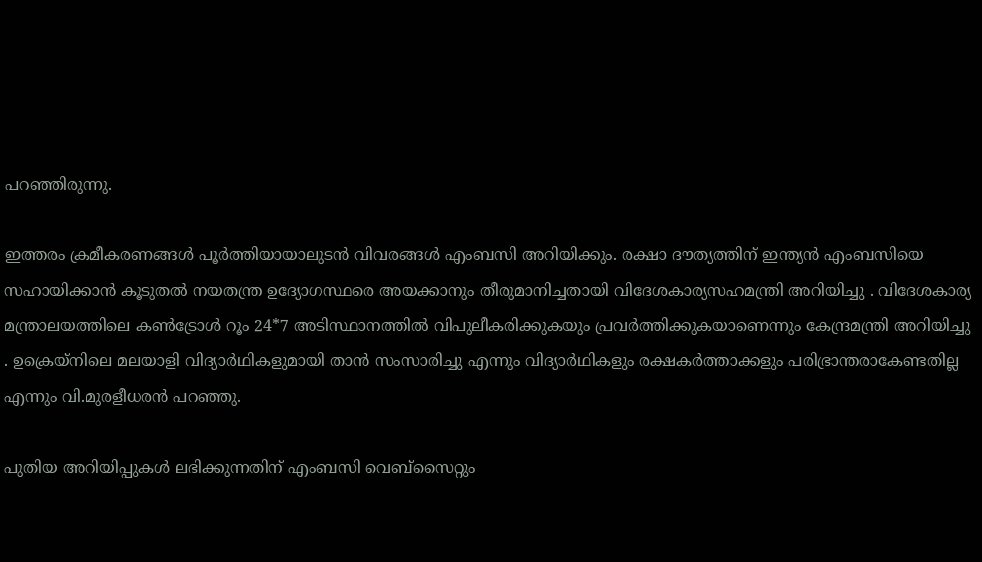പറഞ്ഞിരുന്നു.

ഇത്തരം ക്രമീകരണങ്ങള്‍ പൂര്‍ത്തിയായാലുടന്‍ വിവരങ്ങള്‍ എംബസി അറിയിക്കും. രക്ഷാ ദൗത്യത്തിന് ഇന്ത്യന്‍ എംബസിയെ സഹായിക്കാന്‍ കൂടുതല്‍ നയതന്ത്ര ഉദ്യോഗസ്ഥരെ അയക്കാനും തീരുമാനിച്ചതായി വിദേശകാര്യസഹമന്ത്രി അറിയിച്ചു . വിദേശകാര്യ മന്ത്രാലയത്തിലെ കണ്‍ട്രോള്‍ റൂം 24*7 അടിസ്ഥാനത്തില്‍ വിപുലീകരിക്കുകയും പ്രവര്‍ത്തിക്കുകയാണെന്നും കേന്ദ്രമന്ത്രി അറിയിച്ചു . ഉക്രെയ്‌നിലെ മലയാളി വിദ്യാര്‍ഥികളുമായി താന്‍ സംസാരിച്ചു എന്നും വിദ്യാര്‍ഥികളും രക്ഷകര്‍ത്താക്കളും പരിഭ്രാന്തരാകേണ്ടതില്ല എന്നും വി.മുരളീധരന്‍ പറഞ്ഞു.

പുതിയ അറിയിപ്പുകള്‍ ലഭിക്കുന്നതിന് എംബസി വെബ്സൈറ്റും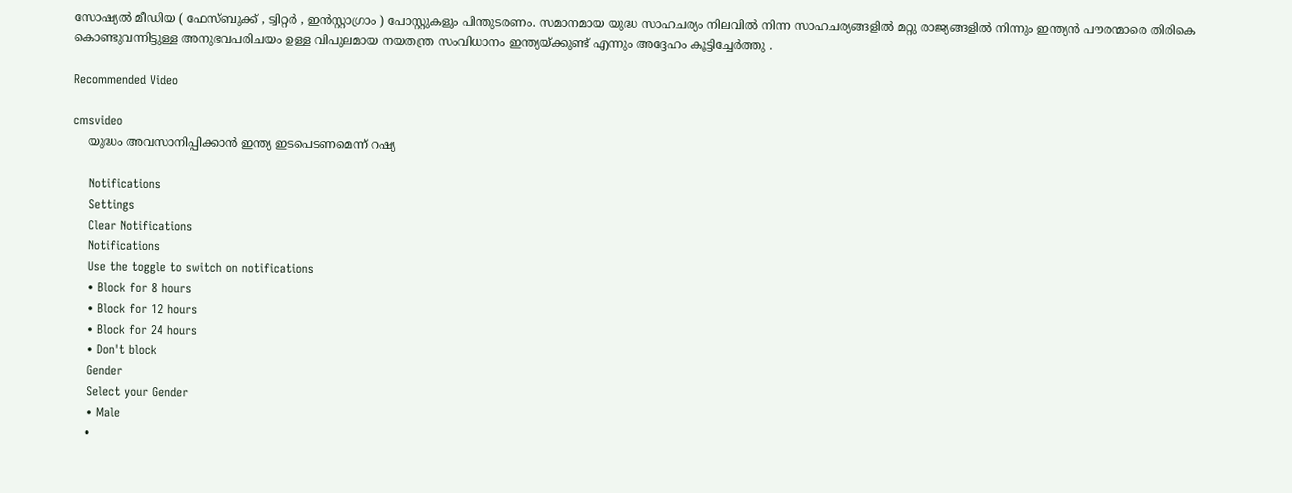സോഷ്യല്‍ മീഡിയ ( ഫേസ്ബുക്ക് , ട്വിറ്റര്‍ , ഇന്‍സ്റ്റാഗ്രാം ) പോസ്റ്റുകളും പിന്തുടരണം. സമാനമായ യുദ്ധ സാഹചര്യം നിലവില്‍ നിന്ന സാഹചര്യങ്ങളില്‍ മറ്റു രാജ്യങ്ങളില്‍ നിന്നും ഇന്ത്യന്‍ പൗരന്മാരെ തിരികെ കൊണ്ടുവന്നിട്ടുള്ള അനുഭവപരിചയം ഉള്ള വിപുലമായ നയതന്ത്ര സംവിധാനം ഇന്ത്യയ്ക്കുണ്ട് എന്നും അദ്ദേഹം കൂട്ടിച്ചേര്‍ത്തു .

Recommended Video

cmsvideo
    യുദ്ധം അവസാനിപ്പിക്കാന്‍ ഇന്ത്യ ഇടപെടണമെന്ന് റഷ്യ

    Notifications
    Settings
    Clear Notifications
    Notifications
    Use the toggle to switch on notifications
    • Block for 8 hours
    • Block for 12 hours
    • Block for 24 hours
    • Don't block
    Gender
    Select your Gender
    • Male
    •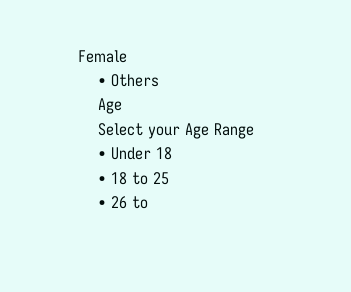Female
    • Others
    Age
    Select your Age Range
    • Under 18
    • 18 to 25
    • 26 to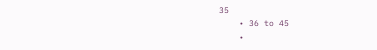35
    • 36 to 45
    •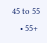45 to 55
    • 55+